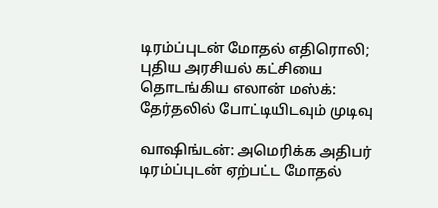டிரம்ப்புடன் மோதல் எதிரொலி; புதிய அரசியல் கட்சியை தொடங்கிய எலான் மஸ்க்: தேர்தலில் போட்டியிடவும் முடிவு

வாஷிங்டன்: அமெரிக்க அதிபர் டிரம்ப்புடன் ஏற்பட்ட மோதல்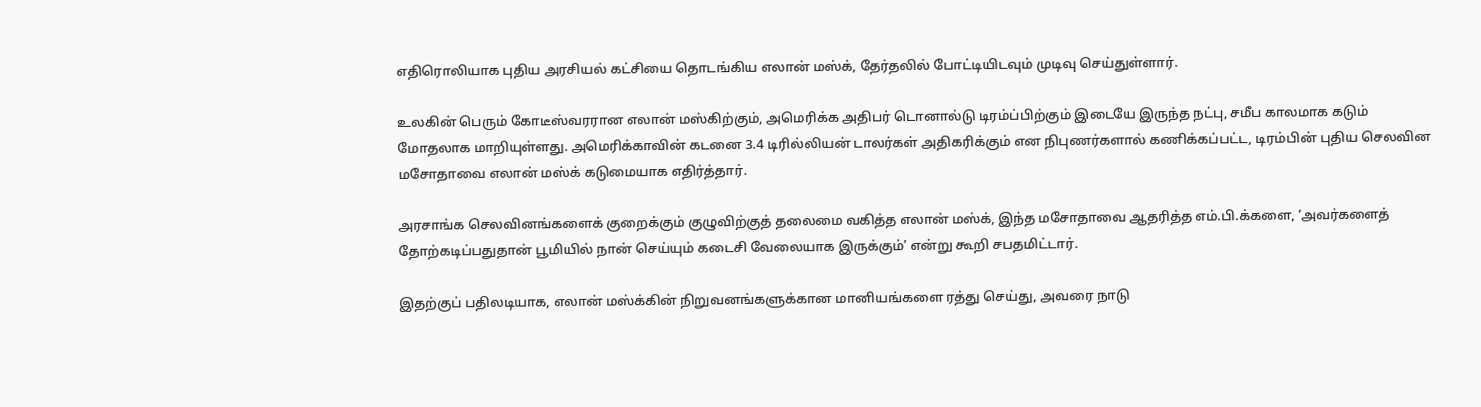எதிரொலியாக புதிய அரசியல் கட்சியை தொடங்கிய எலான் மஸ்க், தேர்தலில் போட்டியிடவும் முடிவு செய்துள்ளார்.

உலகின் பெரும் கோடீஸ்வரரான எலான் மஸ்கிற்கும், அமெரிக்க அதிபர் டொனால்டு டிரம்ப்பிற்கும் இடையே இருந்த நட்பு, சமீப காலமாக கடும் மோதலாக மாறியுள்ளது. அமெரிக்காவின் கடனை 3.4 டிரில்லியன் டாலர்கள் அதிகரிக்கும் என நிபுணர்களால் கணிக்கப்பட்ட, டிரம்பின் புதிய செலவின மசோதாவை எலான் மஸ்க் கடுமையாக எதிர்த்தார்.

அரசாங்க செலவினங்களைக் குறைக்கும் குழுவிற்குத் தலைமை வகித்த எலான் மஸ்க், இந்த மசோதாவை ஆதரித்த எம்.பி.க்களை, ‘அவர்களைத் தோற்கடிப்பதுதான் பூமியில் நான் செய்யும் கடைசி வேலையாக இருக்கும்’ என்று கூறி சபதமிட்டார்.

இதற்குப் பதிலடியாக, எலான் மஸ்க்கின் நிறுவனங்களுக்கான மானியங்களை ரத்து செய்து, அவரை நாடு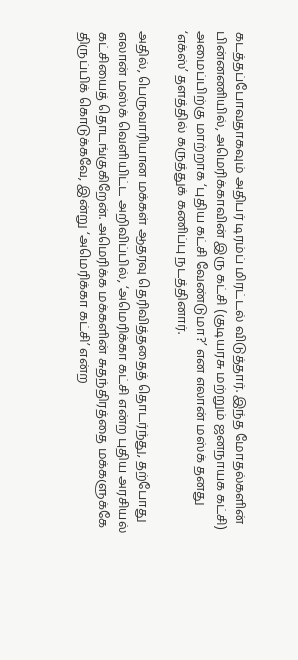கடத்தப்போவதாகவும் அதிபர் டிரம்ப் மிரட்டல் விடுத்தார். இந்த மோதல்களின் பின்னணியில், அமெரிக்காவின் இரு கட்சி (குடியரசு மற்றும் ஜனநாயக கட்சி) அமைப்பிற்கு மாற்றாக ‘புதிய கட்சி வேண்டுமா?’ என எலான் மஸ்க் தனது ‘எக்ஸ்’ தளத்தில் கருத்துக் கணிப்பு நடத்தினார்.

அதில், பெருவாரியான மக்கள் ஆதரவு தெரிவித்ததைத் தொடர்ந்து, தற்போது எலான் மஸ்க் வெளியிட்ட அறிவிப்பில், ‘அமெரிக்கா கட்சி என்ற புதிய அரசியல் கட்சியைத் தொடங்குகிறேன். அமெரிக்க மக்களின் சுதந்திரத்தை மக்களுக்கே திருப்பிக் கொடுக்கவே, இன்று ‘அமெரிக்கா கட்சி’ என்ற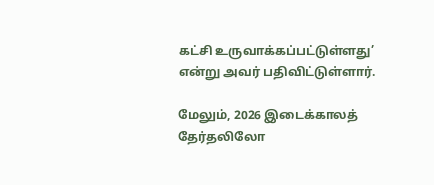கட்சி உருவாக்கப்பட்டுள்ளது’ என்று அவர் பதிவிட்டுள்ளார்.

மேலும், 2026 இடைக்காலத் தேர்தலிலோ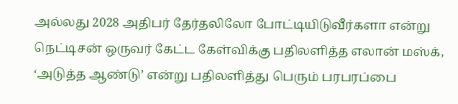அல்லது 2028 அதிபர் தேர்தலிலோ போட்டியிடுவீர்களா என்று நெட்டிசன் ஒருவர் கேட்ட கேள்விக்கு பதிலளித்த எலான் மஸ்க், ‘அடுத்த ஆண்டு’ என்று பதிலளித்து பெரும் பரபரப்பை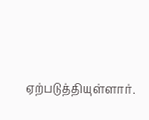ஏற்படுத்தியுள்ளார்.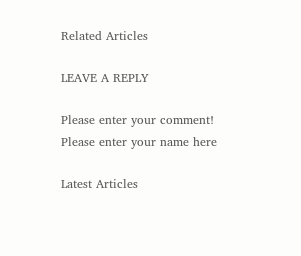Related Articles

LEAVE A REPLY

Please enter your comment!
Please enter your name here

Latest Articles